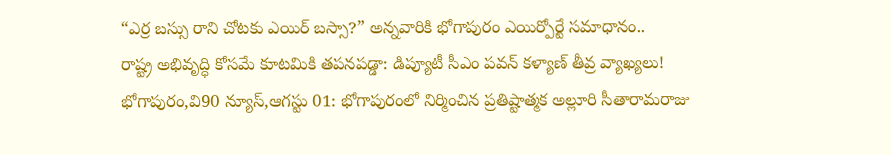“ఎర్ర బస్సు రాని చోటకు ఎయిర్ బస్సా?” అన్నవారికి భోగాపురం ఎయిర్పోర్టే సమాధానం..
రాష్ట్ర అభివృద్ధి కోసమే కూటమికి తపనపడ్డా: డిప్యూటీ సీఎం పవన్ కళ్యాణ్ తీవ్ర వ్యాఖ్యలు!
భోగాపురం,వి90 న్యూస్,ఆగస్టు 01: భోగాపురంలో నిర్మించిన ప్రతిష్టాత్మక అల్లూరి సీతారామరాజు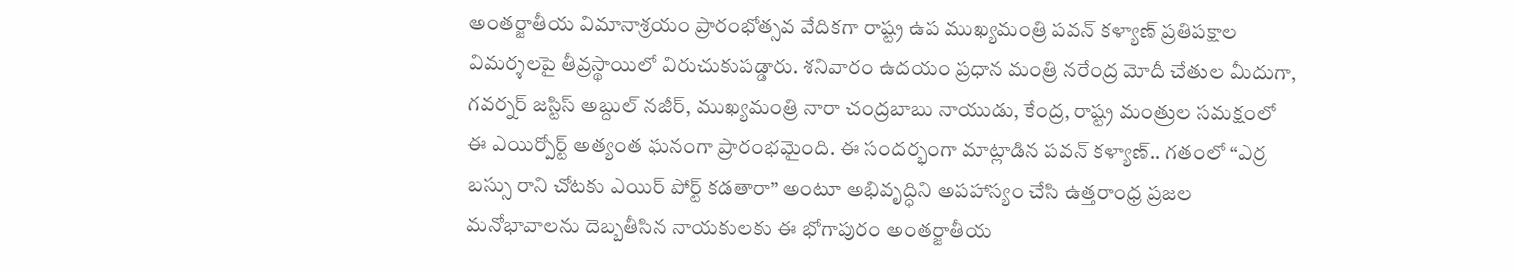అంతర్జాతీయ విమానాశ్రయం ప్రారంభోత్సవ వేదికగా రాష్ట్ర ఉప ముఖ్యమంత్రి పవన్ కళ్యాణ్ ప్రతిపక్షాల విమర్శలపై తీవ్రస్థాయిలో విరుచుకుపడ్డారు. శనివారం ఉదయం ప్రధాన మంత్రి నరేంద్ర మోదీ చేతుల మీదుగా, గవర్నర్ జస్టిస్ అబ్దుల్ నజీర్, ముఖ్యమంత్రి నారా చంద్రబాబు నాయుడు, కేంద్ర, రాష్ట్ర మంత్రుల సమక్షంలో ఈ ఎయిర్పోర్ట్ అత్యంత ఘనంగా ప్రారంభమైంది. ఈ సందర్భంగా మాట్లాడిన పవన్ కళ్యాణ్.. గతంలో “ఎర్ర బస్సు రాని చోటకు ఎయిర్ పోర్ట్ కడతారా” అంటూ అభివృద్ధిని అపహాస్యం చేసి ఉత్తరాంధ్ర ప్రజల మనోభావాలను దెబ్బతీసిన నాయకులకు ఈ భోగాపురం అంతర్జాతీయ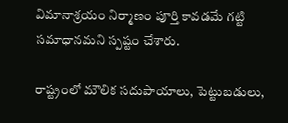విమానాశ్రయం నిర్మాణం పూర్తి కావడమే గట్టి సమాధానమని స్పష్టం చేశారు.

రాష్ట్రంలో మౌలిక సదుపాయాలు, పెట్టుబడులు,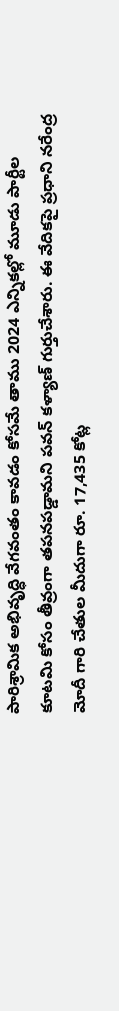పారిశ్రామిక అభివృద్ధి వేగవంతం కావడం కోసమే తాము 2024 ఎన్నికల్లో మూడు పార్టీల కూటమి కోసం తీవ్రంగా తపనపడ్డామని పవన్ కళ్యాణ్ గుర్తుచేశారు. ఈ వేదికపై ప్రధాని నరేంద్ర మోదీ గారి చేతుల మీదుగా రూ. 17,435 కోట్ల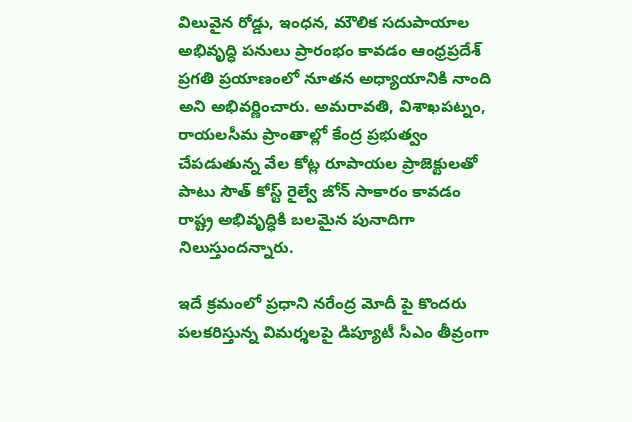విలువైన రోడ్డు, ఇంధన, మౌలిక సదుపాయాల అభివృద్ధి పనులు ప్రారంభం కావడం ఆంధ్రప్రదేశ్ ప్రగతి ప్రయాణంలో నూతన అధ్యాయానికి నాంది అని అభివర్ణించారు. అమరావతి, విశాఖపట్నం, రాయలసీమ ప్రాంతాల్లో కేంద్ర ప్రభుత్వం చేపడుతున్న వేల కోట్ల రూపాయల ప్రాజెక్టులతో పాటు సౌత్ కోస్ట్ రైల్వే జోన్ సాకారం కావడం రాష్ట్ర అభివృద్ధికి బలమైన పునాదిగా నిలుస్తుందన్నారు.

ఇదే క్రమంలో ప్రధాని నరేంద్ర మోదీ పై కొందరు పలకరిస్తున్న విమర్శలపై డిప్యూటీ సీఎం తీవ్రంగా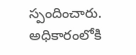స్పందించారు. అధికారంలోకి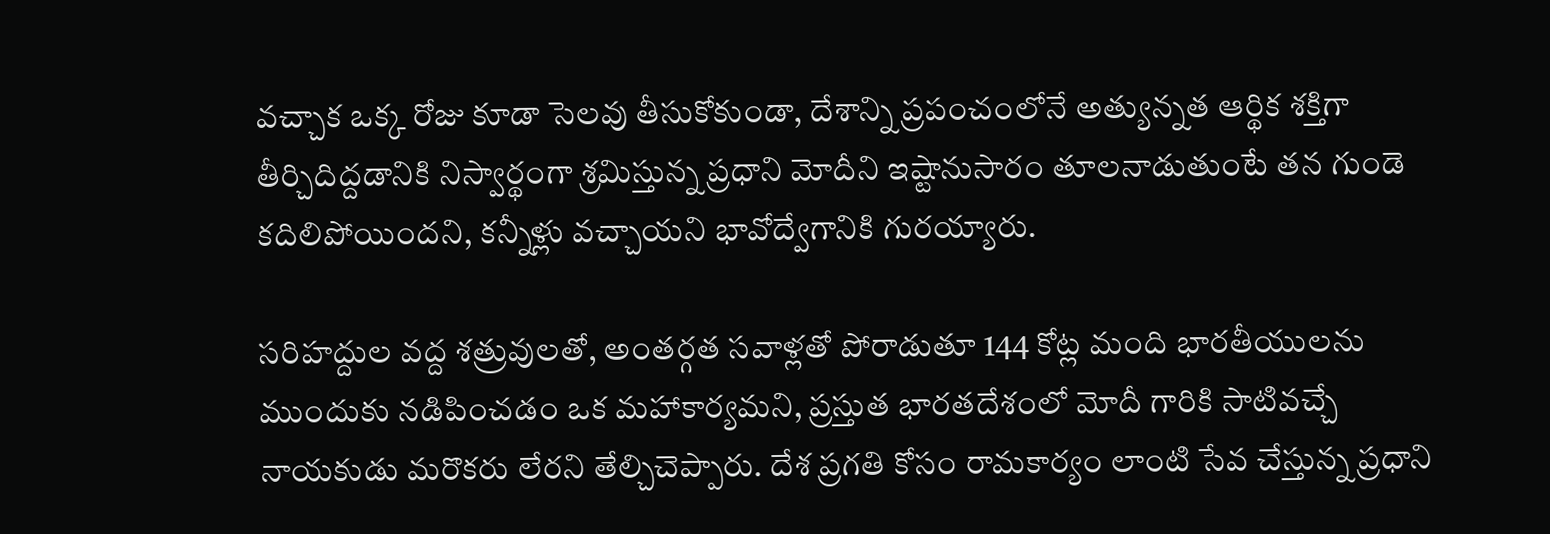వచ్చాక ఒక్క రోజు కూడా సెలవు తీసుకోకుండా, దేశాన్ని ప్రపంచంలోనే అత్యున్నత ఆర్థిక శక్తిగా తీర్చిదిద్దడానికి నిస్వార్థంగా శ్రమిస్తున్న ప్రధాని మోదీని ఇష్టానుసారం తూలనాడుతుంటే తన గుండె కదిలిపోయిందని, కన్నీళ్లు వచ్చాయని భావోద్వేగానికి గురయ్యారు.

సరిహద్దుల వద్ద శత్రువులతో, అంతర్గత సవాళ్లతో పోరాడుతూ 144 కోట్ల మంది భారతీయులను ముందుకు నడిపించడం ఒక మహాకార్యమని, ప్రస్తుత భారతదేశంలో మోదీ గారికి సాటివచ్చే నాయకుడు మరొకరు లేరని తేల్చిచెప్పారు. దేశ ప్రగతి కోసం రామకార్యం లాంటి సేవ చేస్తున్న ప్రధాని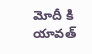మోదీ కి యావత్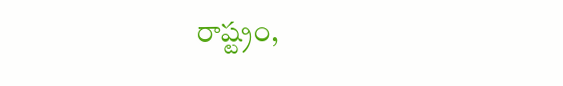రాష్ట్రం,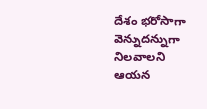దేశం భరోసాగా వెన్నుదన్నుగా నిలవాలని ఆయన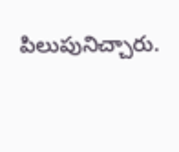పిలుపునిచ్చారు.